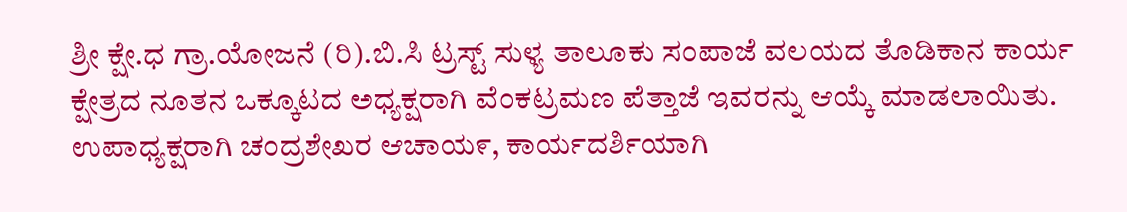ಶ್ರೀ ಕ್ಷೇ.ಧ ಗ್ರಾ.ಯೋಜನೆ (ರಿ).ಬಿ.ಸಿ ಟ್ರಸ್ಟ್ ಸುಳ್ಯ ತಾಲೂಕು ಸಂಪಾಜೆ ವಲಯದ ತೊಡಿಕಾನ ಕಾರ್ಯ ಕ್ಷೇತ್ರದ ನೂತನ ಒಕ್ಕೂಟದ ಅಧ್ಯಕ್ಷರಾಗಿ ವೆಂಕಟ್ರಮಣ ಪೆತ್ತಾಜೆ ಇವರನ್ನು ಆಯ್ಕೆ ಮಾಡಲಾಯಿತು. ಉಪಾಧ್ಯಕ್ಷರಾಗಿ ಚಂದ್ರಶೇಖರ ಆಚಾಯ೯, ಕಾರ್ಯದರ್ಶಿಯಾಗಿ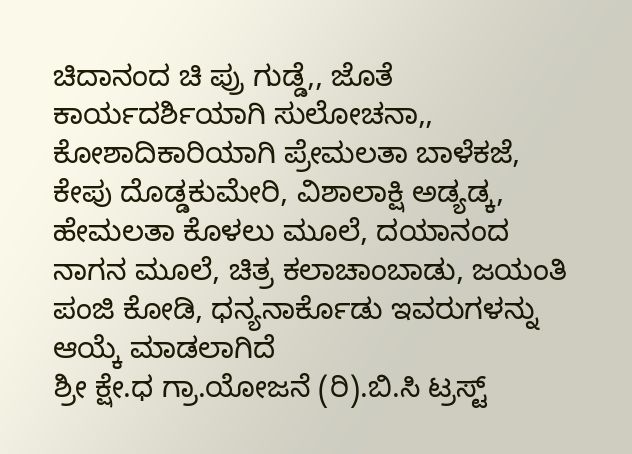ಚಿದಾನಂದ ಚಿ ಪ್ರು ಗುಡ್ಡೆ,, ಜೊತೆ ಕಾರ್ಯದರ್ಶಿಯಾಗಿ ಸುಲೋಚನಾ,, ಕೋಶಾದಿಕಾರಿಯಾಗಿ ಪ್ರೇಮಲತಾ ಬಾಳೆಕಜೆ, ಕೇಪು ದೊಡ್ಡಕುಮೇರಿ, ವಿಶಾಲಾಕ್ಷಿ ಅಡ್ಯಡ್ಕ, ಹೇಮಲತಾ ಕೊಳಲು ಮೂಲೆ, ದಯಾನಂದ ನಾಗನ ಮೂಲೆ, ಚಿತ್ರ ಕಲಾಚಾಂಬಾಡು, ಜಯಂತಿ ಪಂಜಿ ಕೋಡಿ, ಧನ್ಯನಾರ್ಕೊಡು ಇವರುಗಳನ್ನು ಆಯ್ಕೆ ಮಾಡಲಾಗಿದೆ
ಶ್ರೀ ಕ್ಷೇ.ಧ ಗ್ರಾ.ಯೋಜನೆ (ರಿ).ಬಿ.ಸಿ ಟ್ರಸ್ಟ್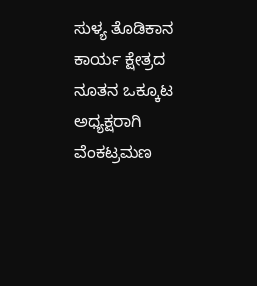ಸುಳ್ಯ ತೊಡಿಕಾನ ಕಾರ್ಯ ಕ್ಷೇತ್ರದ ನೂತನ ಒಕ್ಕೂಟ ಅಧ್ಯಕ್ಷರಾಗಿ ವೆಂಕಟ್ರಮಣ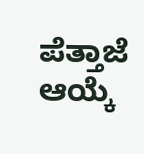ಪೆತ್ತಾಜೆ ಆಯ್ಕೆ